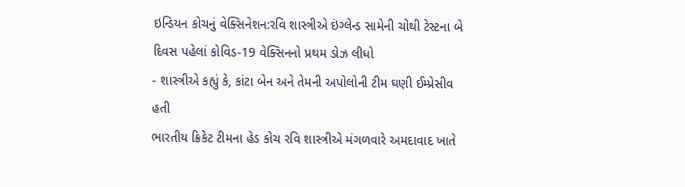ઇન્ડિયન કોચનું વેક્સિનેશન:રવિ શાસ્ત્રીએ ઇંગ્લેન્ડ સામેની ચોથી ટેસ્ટના બે દિવસ પહેલાં કોવિડ-19 વેક્સિનનો પ્રથમ ડોઝ લીધો
- શાસ્ત્રીએ કહ્યું કે, કાંટા બેન અને તેમની અપોલોની ટીમ ઘણી ઈમ્પ્રેસીવ હતી
ભારતીય ક્રિકેટ ટીમના હેડ કોચ રવિ શાસ્ત્રીએ મંગળવારે અમદાવાદ ખાતે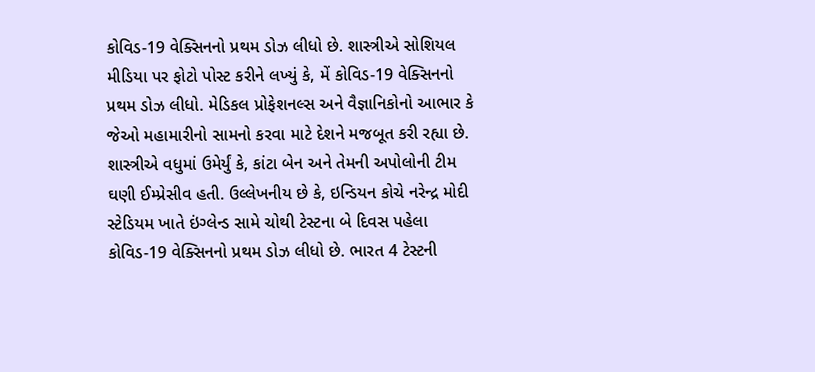કોવિડ-19 વેક્સિનનો પ્રથમ ડોઝ લીધો છે. શાસ્ત્રીએ સોશિયલ મીડિયા પર ફોટો પોસ્ટ કરીને લખ્યું કે, મેં કોવિડ-19 વેક્સિનનો પ્રથમ ડોઝ લીધો. મેડિકલ પ્રોફેશનલ્સ અને વૈજ્ઞાનિકોનો આભાર કે જેઓ મહામારીનો સામનો કરવા માટે દેશને મજબૂત કરી રહ્યા છે.
શાસ્ત્રીએ વધુમાં ઉમેર્યું કે, કાંટા બેન અને તેમની અપોલોની ટીમ ઘણી ઈમ્પ્રેસીવ હતી. ઉલ્લેખનીય છે કે, ઇન્ડિયન કોચે નરેન્દ્ર મોદી સ્ટેડિયમ ખાતે ઇંગ્લેન્ડ સામે ચોથી ટેસ્ટના બે દિવસ પહેલા કોવિડ-19 વેક્સિનનો પ્રથમ ડોઝ લીધો છે. ભારત 4 ટેસ્ટની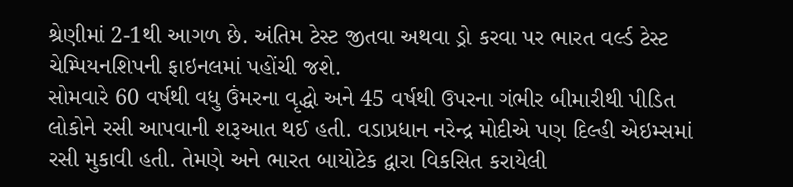શ્રેણીમાં 2-1થી આગળ છે. અંતિમ ટેસ્ટ જીતવા અથવા ડ્રો કરવા પર ભારત વર્લ્ડ ટેસ્ટ ચેમ્પિયનશિપની ફાઇનલમાં પહોંચી જશે.
સોમવારે 60 વર્ષથી વધુ ઉંમરના વૃદ્ધો અને 45 વર્ષથી ઉપરના ગંભીર બીમારીથી પીડિત લોકોને રસી આપવાની શરૂઆત થઈ હતી. વડાપ્રધાન નરેન્દ્ર મોદીએ પણ દિલ્હી એઇમ્સમાં રસી મુકાવી હતી. તેમણે અને ભારત બાયોટેક દ્વારા વિકસિત કરાયેલી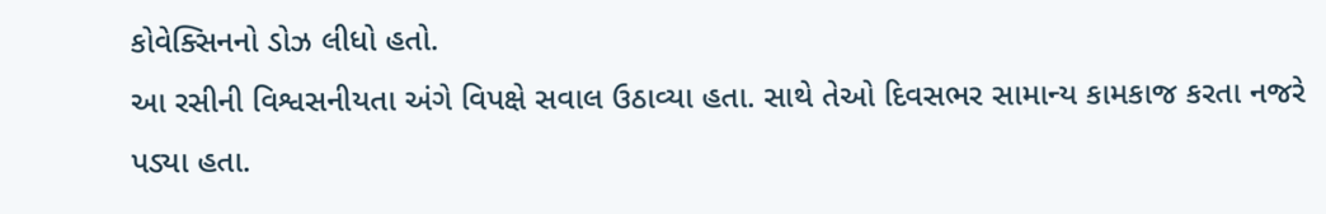કોવેક્સિનનો ડોઝ લીધો હતો.
આ રસીની વિશ્વસનીયતા અંગે વિપક્ષે સવાલ ઉઠાવ્યા હતા. સાથે તેઓ દિવસભર સામાન્ય કામકાજ કરતા નજરે પડ્યા હતા.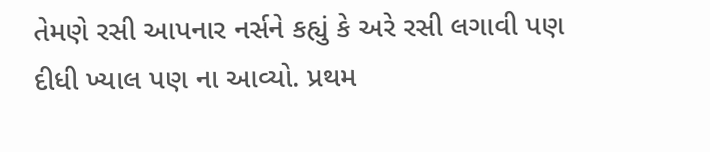તેમણે રસી આપનાર નર્સને કહ્યું કે અરે રસી લગાવી પણ દીધી ખ્યાલ પણ ના આવ્યો. પ્રથમ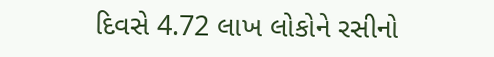દિવસે 4.72 લાખ લોકોને રસીનો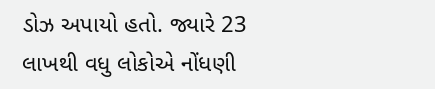ડોઝ અપાયો હતો. જ્યારે 23 લાખથી વધુ લોકોએ નોંધણી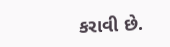કરાવી છે.